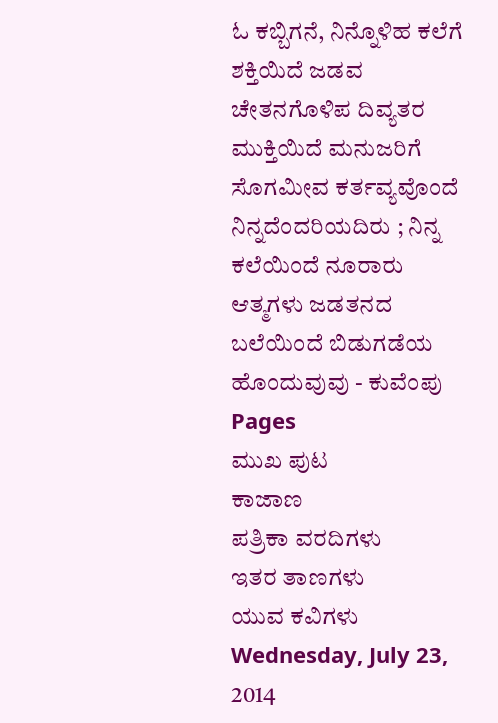ಓ ಕಬ್ಬಿಗನೆ, ನಿನ್ನೊಳಿಹ ಕಲೆಗೆ ಶಕ್ತಿಯಿದೆ ಜಡವ ಚೇತನಗೊಳಿಪ ದಿವ್ಯತರ ಮುಕ್ತಿಯಿದೆ ಮನುಜರಿಗೆ ಸೊಗಮೀವ ಕರ್ತವ್ಯವೊಂದೆ ನಿನ್ನದೆಂದರಿಯದಿರು ; ನಿನ್ನ ಕಲೆಯಿಂದೆ ನೂರಾರು ಆತ್ಮಗಳು ಜಡತನದ ಬಲೆಯಿಂದೆ ಬಿಡುಗಡೆಯ ಹೊಂದುವುವು - ಕುವೆಂಪು
Pages
ಮುಖ ಪುಟ
ಕಾಜಾಣ
ಪತ್ರಿಕಾ ವರದಿಗಳು
ಇತರ ತಾಣಗಳು
ಯುವ ಕವಿಗಳು
Wednesday, July 23, 2014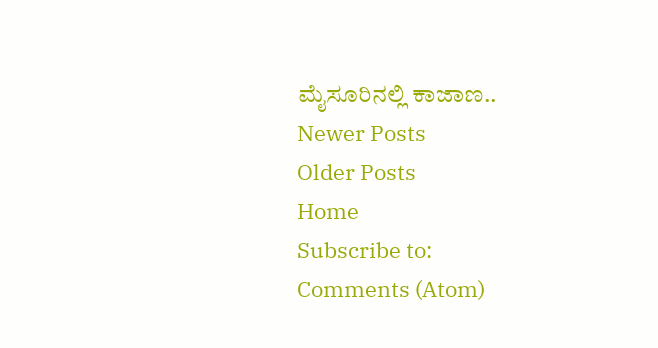ಮೈಸೂರಿನಲ್ಲಿ ಕಾಜಾಣ..
Newer Posts
Older Posts
Home
Subscribe to:
Comments (Atom)